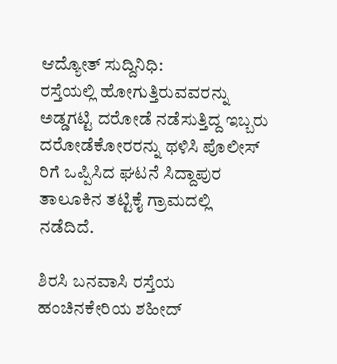ಆದ್ಯೋತ್ ಸುದ್ದಿನಿಧಿ:
ರಸ್ತೆಯಲ್ಲಿ ಹೋಗುತ್ತಿರುವವರನ್ನು ಅಡ್ಡಗಟ್ಟಿ ದರೋಡೆ ನಡೆಸುತ್ತಿದ್ದ ಇಬ್ಬರು ದರೋಡೆಕೋರರನ್ನು ಥಳಿಸಿ ಪೊಲೀಸ್ ರಿಗೆ ಒಪ್ಪಿಸಿದ ಘಟನೆ ಸಿದ್ದಾಪುರ ತಾಲೂಕಿನ ತಟ್ಟಿಕೈ ಗ್ರಾಮದಲ್ಲಿ ನಡೆದಿದೆ.

ಶಿರಸಿ ಬನವಾಸಿ ರಸ್ತೆಯ ಹಂಚಿನಕೇರಿಯ ಶಹೀದ್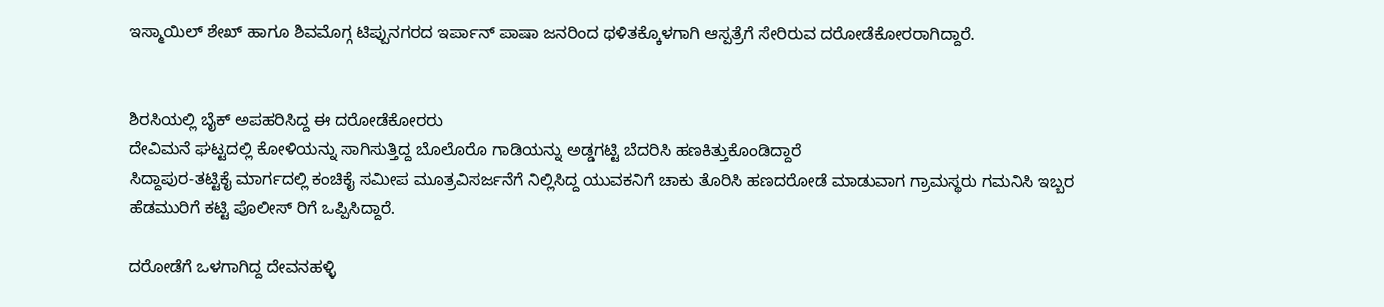ಇಸ್ಮಾಯಿಲ್ ಶೇಖ್ ಹಾಗೂ ಶಿವಮೊಗ್ಗ ಟಿಪ್ಪುನಗರದ ಇರ್ಪಾನ್ ಪಾಷಾ ಜನರಿಂದ ಥಳಿತಕ್ಕೊಳಗಾಗಿ ಆಸ್ಪತ್ರೆಗೆ ಸೇರಿರುವ ದರೋಡೆಕೋರರಾಗಿದ್ದಾರೆ.


ಶಿರಸಿಯಲ್ಲಿ ಬೈಕ್ ಅಪಹರಿಸಿದ್ದ ಈ ದರೋಡೆಕೋರರು
ದೇವಿಮನೆ ಘಟ್ಟದಲ್ಲಿ ಕೋಳಿಯನ್ನು ಸಾಗಿಸುತ್ತಿದ್ದ ಬೊಲೊರೊ ಗಾಡಿಯನ್ನು ಅಡ್ಡಗಟ್ಟಿ ಬೆದರಿಸಿ ಹಣಕಿತ್ತುಕೊಂಡಿದ್ದಾರೆ
ಸಿದ್ದಾಪುರ-ತಟ್ಟಿಕೈ ಮಾರ್ಗದಲ್ಲಿ ಕಂಚಿಕೈ ಸಮೀಪ ಮೂತ್ರವಿಸರ್ಜನೆಗೆ ನಿಲ್ಲಿಸಿದ್ದ ಯುವಕನಿಗೆ ಚಾಕು ತೊರಿಸಿ ಹಣದರೋಡೆ ಮಾಡುವಾಗ ಗ್ರಾಮಸ್ಥರು ಗಮನಿಸಿ ಇಬ್ಬರ ಹೆಡಮುರಿಗೆ ಕಟ್ಟಿ ಪೊಲೀಸ್ ರಿಗೆ ಒಪ್ಪಿಸಿದ್ದಾರೆ.

ದರೋಡೆಗೆ ಒಳಗಾಗಿದ್ದ ದೇವನಹಳ್ಳಿ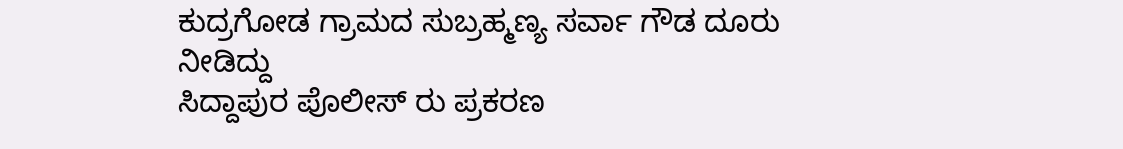ಕುದ್ರಗೋಡ ಗ್ರಾಮದ ಸುಬ್ರಹ್ಮಣ್ಯ ಸರ್ವಾ ಗೌಡ ದೂರು ನೀಡಿದ್ದು
ಸಿದ್ದಾಪುರ ಪೊಲೀಸ್ ರು ಪ್ರಕರಣ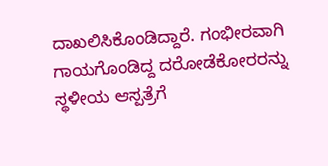ದಾಖಲಿಸಿಕೊಂಡಿದ್ದಾರೆ. ಗಂಭೀರವಾಗಿ ಗಾಯಗೊಂಡಿದ್ದ ದರೋಡೆಕೋರರನ್ನು ಸ್ಥಳೀಯ ಆಸ್ಪತ್ರೆಗೆ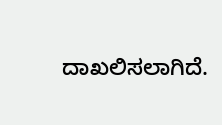ದಾಖಲಿಸಲಾಗಿದೆ.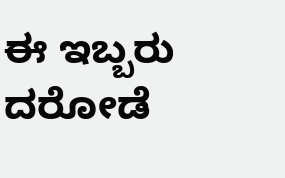ಈ ಇಬ್ಬರು ದರೋಡೆ